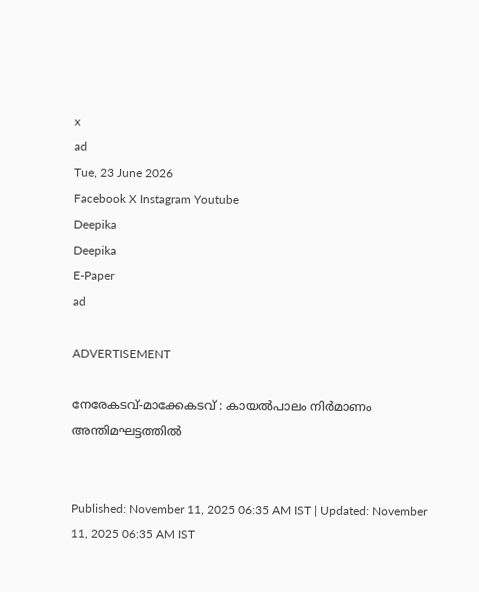x
ad
Tue, 23 June 2026
Facebook X Instagram Youtube
Deepika
Deepika
E-Paper
ad

ADVERTISEMENT

നേരേകടവ്-മാക്കേകടവ് : കായൽപാലം നിർമാണം അന്തിമഘട്ടത്തിൽ


Published: November 11, 2025 06:35 AM IST | Updated: November 11, 2025 06:35 AM IST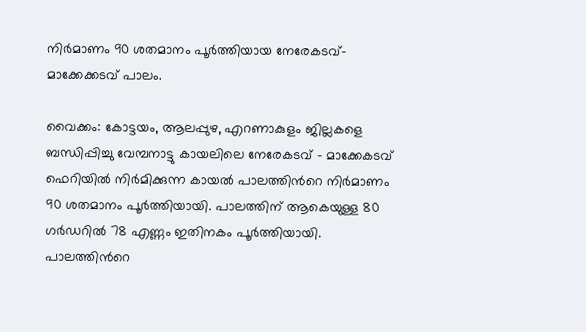നിർമാണം 90 ശതമാനം പൂർത്തിയായ നേരേകടവ്-മാക്കേക്കടവ് പാലം.

വൈക്കം: കോട്ടയം, ആലപ്പുഴ, എറണാകുളം ജില്ലകളെ ബന്ധിപ്പിച്ചു വേമ്പനാട്ടു കായലിലെ നേരേകടവ് - മാക്കേകടവ് ഫെറിയിൽ നിർമിക്കുന്ന കായൽ പാലത്തിന്‍റെ നിർമാണം 90 ശതമാനം പൂർത്തിയായി. പാലത്തിന് ആകെയുള്ള 80 ഗർഡറിൽ 78 എണ്ണം ഇതിനകം പൂർത്തിയായി. പാലത്തിന്‍റെ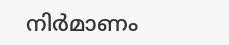നിർമാണം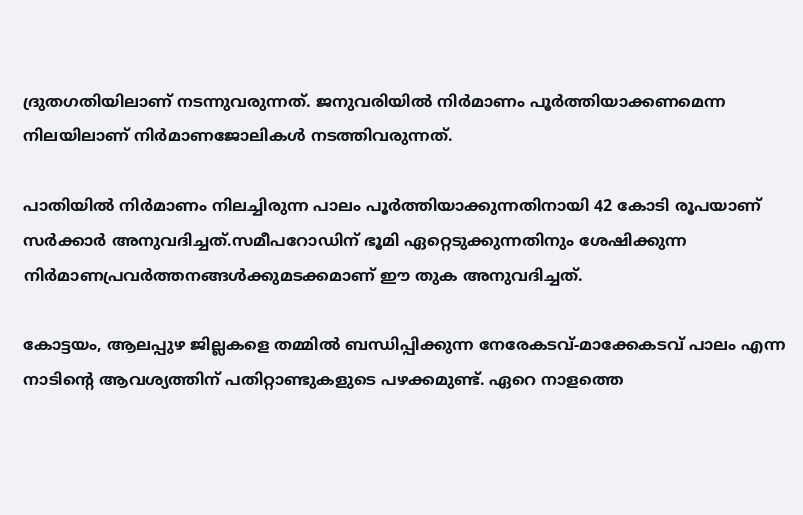ദ്രുതഗതിയിലാണ് നടന്നുവരുന്നത്. ജനുവരിയിൽ നിർമാണം പൂർത്തിയാക്കണമെന്ന നിലയിലാണ് നിർമാണജോലികൾ നടത്തിവരുന്നത്.

പാതിയിൽ നിർമാണം നിലച്ചിരുന്ന പാലം പൂര്‍ത്തിയാക്കുന്നതിനായി 42 കോടി രൂപയാണ് സർക്കാർ അനുവദിച്ചത്.സമീപറോഡിന് ഭൂമി ഏറ്റെടുക്കുന്നതിനും ശേഷിക്കുന്ന നിര്‍മാണപ്രവര്‍ത്തനങ്ങള്‍ക്കുമടക്കമാണ് ഈ തുക അനുവദിച്ചത്.

കോട്ടയം, ആലപ്പുഴ ജില്ലകളെ തമ്മില്‍ ബന്ധിപ്പിക്കുന്ന നേരേകടവ്-മാക്കേകടവ് പാലം എന്ന നാടിന്‍റെ ആവശ്യത്തിന് പതിറ്റാണ്ടുകളുടെ പഴക്കമുണ്ട്. ഏറെ നാളത്തെ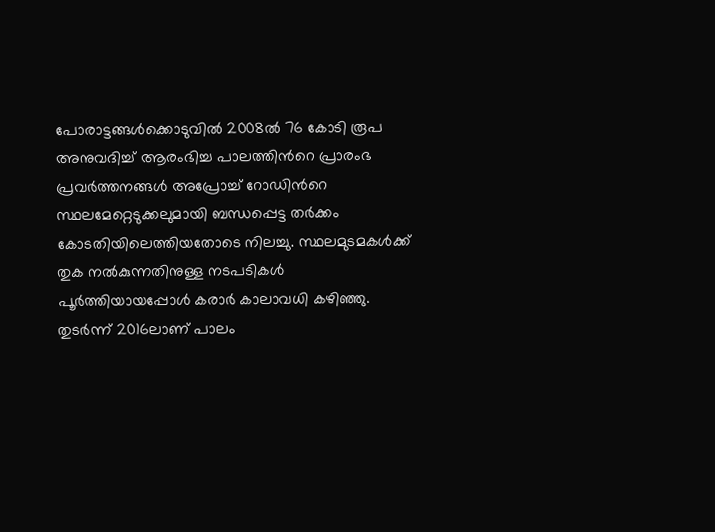പോരാട്ടങ്ങള്‍ക്കൊടുവില്‍ 2008ല്‍ 76 കോടി രൂപ അനുവദിച്ച് ആരംഭിച്ച പാലത്തിന്‍റെ പ്രാരംഭ പ്രവര്‍ത്തനങ്ങള്‍ അപ്രോച്ച് റോഡിന്‍റെ സ്ഥലമേറ്റെടുക്കലുമായി ബന്ധപ്പെട്ട തര്‍ക്കം കോടതിയിലെത്തിയതോടെ നിലച്ചു. സ്ഥലമുടമകള്‍ക്ക് തുക നല്‍കുന്നതിനുള്ള നടപടികള്‍ പൂര്‍ത്തിയായപ്പോള്‍ കരാര്‍ കാലാവധി കഴിഞ്ഞു.
തുടര്‍ന്ന് 2016ലാണ് പാലം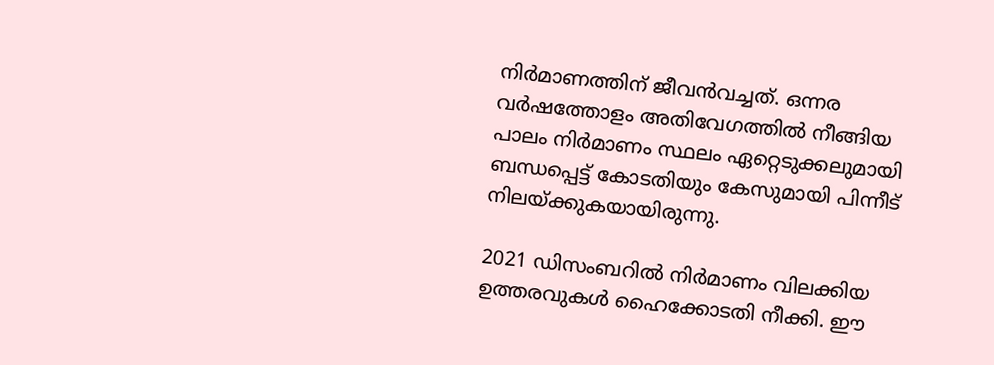നിര്‍മാണത്തിന് ജീവന്‍വച്ചത്. ഒന്നര വര്‍ഷത്തോളം അതിവേഗത്തില്‍ നീങ്ങിയ പാലം നിര്‍മാണം സ്ഥലം ഏറ്റെടുക്കലുമായി ബന്ധപ്പെട്ട് കോടതിയും കേസുമായി പിന്നീട് നിലയ്ക്കുകയായിരുന്നു.

2021 ഡിസംബറില്‍ നിര്‍മാണം വിലക്കിയ ഉത്തരവുകള്‍ ഹൈക്കോടതി നീക്കി. ഈ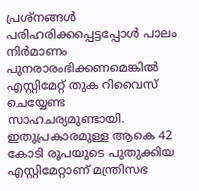പ്രശ്നങ്ങള്‍ പരിഹരിക്കപ്പെട്ടപ്പോള്‍ പാലം നിര്‍മാണം പുനരാരംഭിക്കണമെങ്കില്‍ എസ്റ്റിമേറ്റ് തുക റിവൈസ് ചെയ്യേണ്ട സാഹചര്യമുണ്ടായി. ഇതുപ്രകാരമുള്ള ആകെ 42 കോടി രൂപയുടെ പുതുക്കിയ എസ്റ്റിമേറ്റാണ് മന്ത്രിസഭ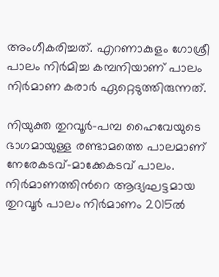അംഗീകരിച്ചത്. എറണാകുളം ഗോശ്രീ പാലം നിര്‍മിച്ച കമ്പനിയാണ് പാലം നിര്‍മാണ കരാര്‍ ഏറ്റെടുത്തിരുന്നത്.

നിയുക്ത തുറവൂര്‍-പമ്പ ഹൈവേയുടെ ഭാഗമായുള്ള രണ്ടാമത്തെ പാലമാണ് നേരേകടവ്-മാക്കേകടവ് പാലം. നിര്‍മാണത്തിന്‍റെ ആദ്യഘട്ടമായ തുറവൂര്‍ പാലം നിര്‍മാണം 2015ല്‍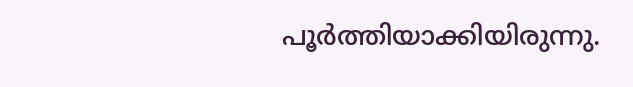പൂര്‍ത്തിയാക്കിയിരുന്നു.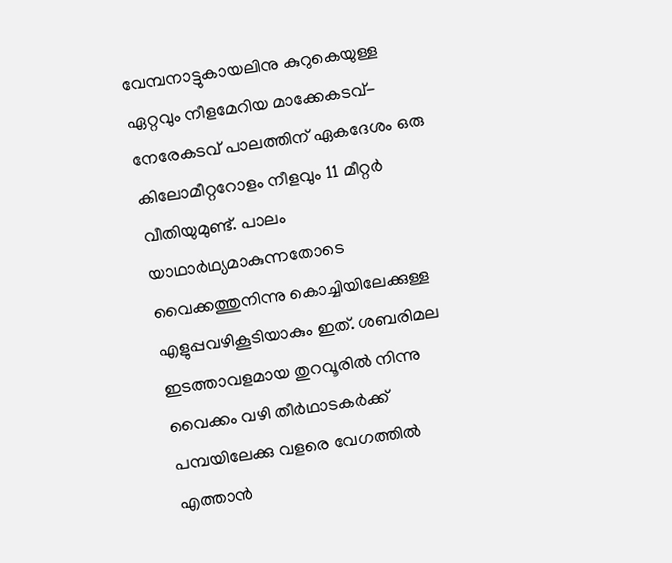വേമ്പനാട്ടുകായലിനു കുറുകെയുള്ള ഏറ്റവും നീളമേറിയ മാക്കേകടവ്-നേരേകടവ് പാലത്തിന് ഏകദേശം ഒരു കിലോമീറ്ററോളം നീളവും 11 മീറ്റര്‍ വീതിയുമുണ്ട്. പാലം യാഥാര്‍ഥ്യമാകുന്നതോടെ വൈക്കത്തുനിന്നു കൊച്ചിയിലേക്കുള്ള എളുപ്പവഴികൂടിയാകും ഇത്. ശബരിമല ഇടത്താവളമായ തുറവൂരില്‍ നിന്നു വൈക്കം വഴി തീര്‍ഥാടകര്‍ക്ക് പമ്പയിലേക്കു വളരെ വേഗത്തില്‍ എത്താന്‍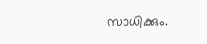സാധിക്കും.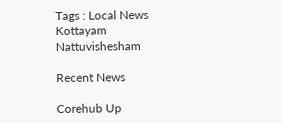Tags : Local News Kottayam Nattuvishesham

Recent News

Corehub Up